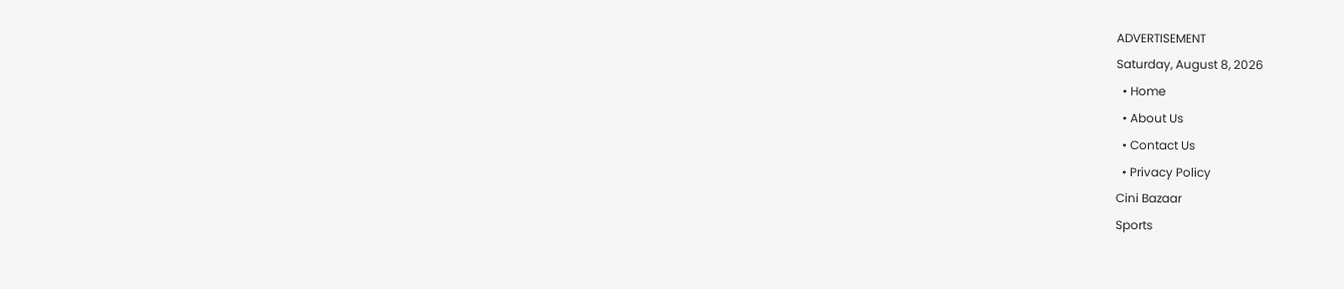ADVERTISEMENT
Saturday, August 8, 2026
  • Home
  • About Us
  • Contact Us
  • Privacy Policy
Cini Bazaar
Sports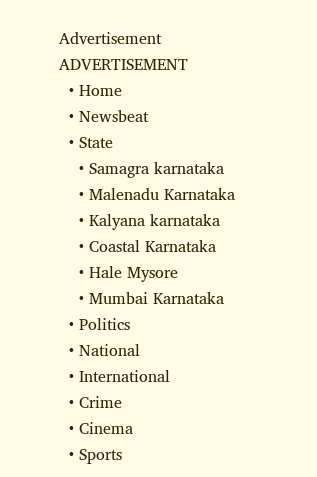Advertisement
ADVERTISEMENT
  • Home
  • Newsbeat
  • State
    • Samagra karnataka
    • Malenadu Karnataka
    • Kalyana karnataka
    • Coastal Karnataka
    • Hale Mysore
    • Mumbai Karnataka
  • Politics
  • National
  • International
  • Crime
  • Cinema
  • Sports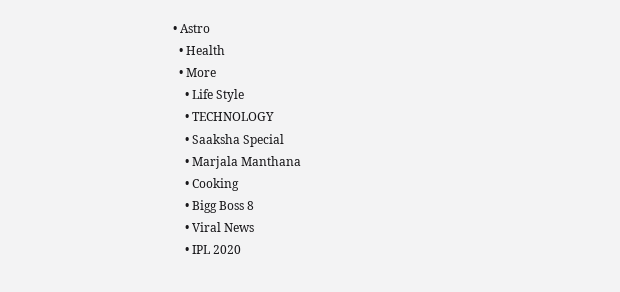• Astro
  • Health
  • More
    • Life Style
    • TECHNOLOGY
    • Saaksha Special
    • Marjala Manthana
    • Cooking
    • Bigg Boss 8
    • Viral News
    • IPL 2020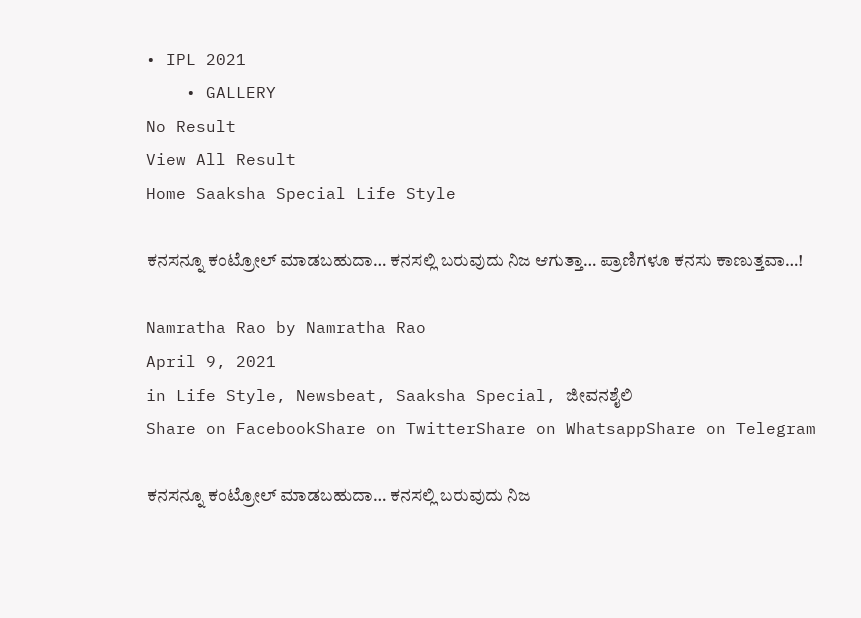• IPL 2021
    • GALLERY
No Result
View All Result
Home Saaksha Special Life Style

ಕನಸನ್ನೂ ಕಂಟ್ರೋಲ್ ಮಾಡಬಹುದಾ… ಕನಸಲ್ಲಿ ಬರುವುದು ನಿಜ ಆಗುತ್ತಾ… ಪ್ರಾಣಿಗಳೂ ಕನಸು ಕಾಣುತ್ತವಾ…!

Namratha Rao by Namratha Rao
April 9, 2021
in Life Style, Newsbeat, Saaksha Special, ಜೀವನಶೈಲಿ
Share on FacebookShare on TwitterShare on WhatsappShare on Telegram

ಕನಸನ್ನೂ ಕಂಟ್ರೋಲ್ ಮಾಡಬಹುದಾ… ಕನಸಲ್ಲಿ ಬರುವುದು ನಿಜ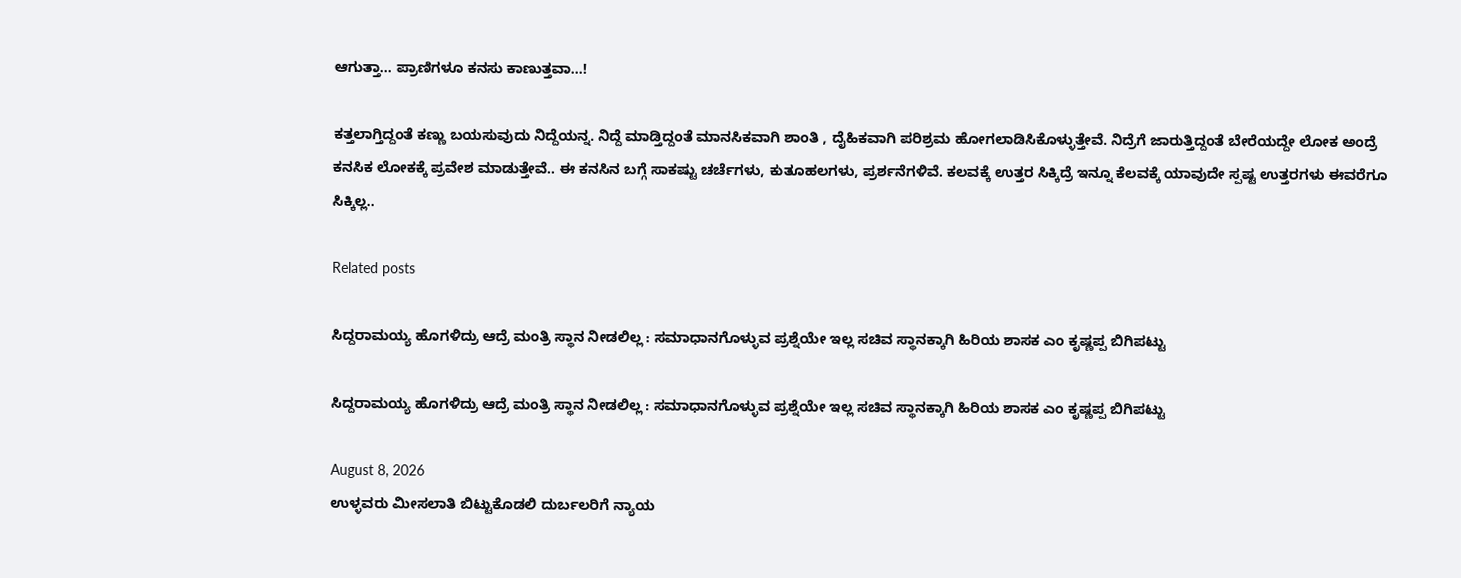ಆಗುತ್ತಾ… ಪ್ರಾಣಿಗಳೂ ಕನಸು ಕಾಣುತ್ತವಾ…!

ಕತ್ತಲಾಗ್ತಿದ್ದಂತೆ ಕಣ್ಣು ಬಯಸುವುದು ನಿದ್ದೆಯನ್ನ. ನಿದ್ದೆ ಮಾಡ್ತಿದ್ದಂತೆ ಮಾನಸಿಕವಾಗಿ ಶಾಂತಿ , ದೈಹಿಕವಾಗಿ ಪರಿಶ್ರಮ ಹೋಗಲಾಡಿಸಿಕೊಳ್ಳುತ್ತೇವೆ. ನಿದ್ರೆಗೆ ಜಾರುತ್ತಿದ್ದಂತೆ ಬೇರೆಯದ್ದೇ ಲೋಕ ಅಂದ್ರೆ ಕನಸಿಕ ಲೋಕಕ್ಕೆ ಪ್ರವೇಶ ಮಾಡುತ್ತೇವೆ.. ಈ ಕನಸಿನ ಬಗ್ಗೆ ಸಾಕಷ್ಟು ಚರ್ಚೆಗಳು, ಕುತೂಹಲಗಳು, ಪ್ರರ್ಶನೆಗಳಿವೆ. ಕಲವಕ್ಕೆ ಉತ್ತರ ಸಿಕ್ಕಿದ್ರೆ ಇನ್ನೂ ಕೆಲವಕ್ಕೆ ಯಾವುದೇ ಸ್ಪಷ್ಟ ಉತ್ತರಗಳು ಈವರೆಗೂ ಸಿಕ್ಕಿಲ್ಲ..

Related posts

ಸಿದ್ದರಾಮಯ್ಯ ಹೊಗಳಿದ್ರು ಆದ್ರೆ ಮಂತ್ರಿ ಸ್ಥಾನ ನೀಡಲಿಲ್ಲ : ಸಮಾಧಾನಗೊಳ್ಳುವ ಪ್ರಶ್ನೆಯೇ ಇಲ್ಲ ಸಚಿವ ಸ್ಥಾನಕ್ಕಾಗಿ ಹಿರಿಯ ಶಾಸಕ ಎಂ ಕೃಷ್ಣಪ್ಪ ಬಿಗಿಪಟ್ಟು

ಸಿದ್ದರಾಮಯ್ಯ ಹೊಗಳಿದ್ರು ಆದ್ರೆ ಮಂತ್ರಿ ಸ್ಥಾನ ನೀಡಲಿಲ್ಲ : ಸಮಾಧಾನಗೊಳ್ಳುವ ಪ್ರಶ್ನೆಯೇ ಇಲ್ಲ ಸಚಿವ ಸ್ಥಾನಕ್ಕಾಗಿ ಹಿರಿಯ ಶಾಸಕ ಎಂ ಕೃಷ್ಣಪ್ಪ ಬಿಗಿಪಟ್ಟು

August 8, 2026
ಉಳ್ಳವರು ಮೀಸಲಾತಿ ಬಿಟ್ಟುಕೊಡಲಿ ದುರ್ಬಲರಿಗೆ ನ್ಯಾಯ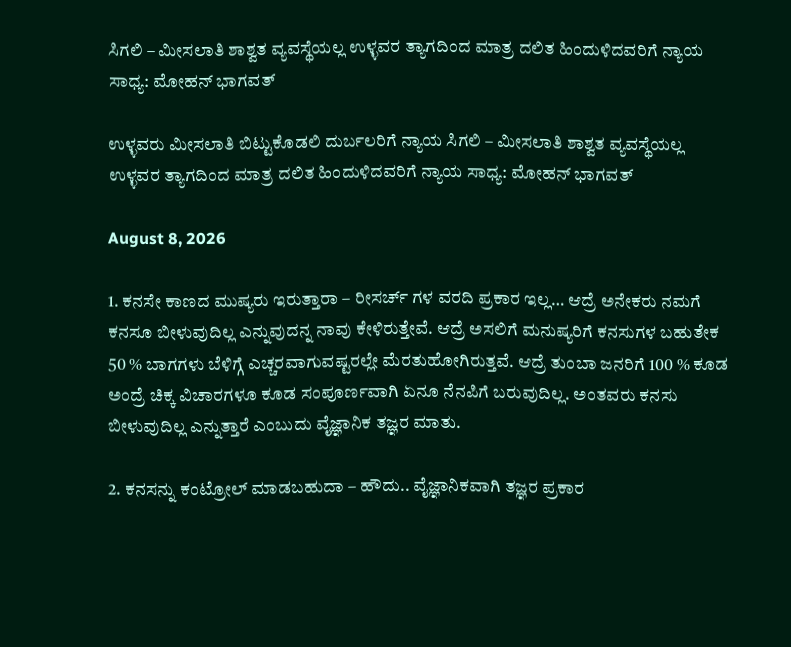ಸಿಗಲಿ – ಮೀಸಲಾತಿ ಶಾಶ್ವತ ವ್ಯವಸ್ಥೆಯಲ್ಲ ಉಳ್ಳವರ ತ್ಯಾಗದಿಂದ ಮಾತ್ರ ದಲಿತ ಹಿಂದುಳಿದವರಿಗೆ ನ್ಯಾಯ ಸಾಧ್ಯ: ಮೋಹನ್ ಭಾಗವತ್

ಉಳ್ಳವರು ಮೀಸಲಾತಿ ಬಿಟ್ಟುಕೊಡಲಿ ದುರ್ಬಲರಿಗೆ ನ್ಯಾಯ ಸಿಗಲಿ – ಮೀಸಲಾತಿ ಶಾಶ್ವತ ವ್ಯವಸ್ಥೆಯಲ್ಲ ಉಳ್ಳವರ ತ್ಯಾಗದಿಂದ ಮಾತ್ರ ದಲಿತ ಹಿಂದುಳಿದವರಿಗೆ ನ್ಯಾಯ ಸಾಧ್ಯ: ಮೋಹನ್ ಭಾಗವತ್

August 8, 2026

1. ಕನಸೇ ಕಾಣದ ಮುಷ್ಯರು ಇರುತ್ತಾರಾ – ರೀಸರ್ಚ್ ಗಳ ವರದಿ ಪ್ರಕಾರ ಇಲ್ಲ… ಆದ್ರೆ ಅನೇಕರು ನಮಗೆ ಕನಸೂ ಬೀಳುವುದಿಲ್ಲ ಎನ್ನುವುದನ್ನ ನಾವು ಕೇಳಿರುತ್ತೇವೆ. ಆದ್ರೆ ಅಸಲಿಗೆ ಮನುಷ್ಯರಿಗೆ ಕನಸುಗಳ ಬಹುತೇಕ 50 % ಬಾಗಗಳು ಬೆಳಿಗ್ಗೆ ಎಚ್ಚರವಾಗುವಷ್ಟರಲ್ಲೇ ಮೆರತುಹೋಗಿರುತ್ತವೆ. ಆದ್ರೆ ತುಂಬಾ ಜನರಿಗೆ 100 % ಕೂಡ ಅಂದ್ರೆ ಚಿಕ್ಕ ವಿಚಾರಗಳೂ ಕೂಡ ಸಂಪೂರ್ಣವಾಗಿ ಏನೂ ನೆನಪಿಗೆ ಬರುವುದಿಲ್ಲ. ಅಂತವರು ಕನಸು ಬೀಳುವುದಿಲ್ಲ ಎನ್ನುತ್ತಾರೆ ಎಂಬುದು ವೈಜ್ಞಾನಿಕ ತಜ್ಞರ ಮಾತು.

2. ಕನಸನ್ನು ಕಂಟ್ರೋಲ್ ಮಾಡಬಹುದಾ – ಹೌದು.. ವೈಜ್ಞಾನಿಕವಾಗಿ ತಜ್ಞರ ಪ್ರಕಾರ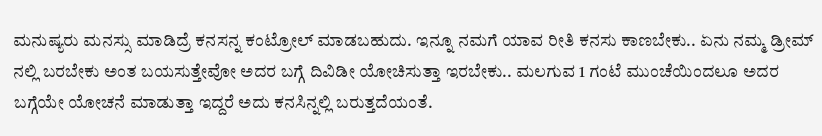ಮನುಷ್ಯರು ಮನಸ್ಸು ಮಾಡಿದ್ರೆ ಕನಸನ್ನ ಕಂಟ್ರೋಲ್ ಮಾಡಬಹುದು. ಇನ್ನೂ ನಮಗೆ ಯಾವ ರೀತಿ ಕನಸು ಕಾಣಬೇಕು.. ಏನು ನಮ್ಮ ಡ್ರೀಮ್ ನಲ್ಲಿ ಬರಬೇಕು ಅಂತ ಬಯಸುತ್ತೇವೋ ಅದರ ಬಗ್ಗೆ ದಿವಿಡೀ ಯೋಚಿಸುತ್ತಾ ಇರಬೇಕು.. ಮಲಗುವ 1 ಗಂಟೆ ಮುಂಚೆಯಿಂದಲೂ ಅದರ ಬಗ್ಗೆಯೇ ಯೋಚನೆ ಮಾಡುತ್ತಾ ಇದ್ದರೆ ಅದು ಕನಸಿನ್ನಲ್ಲಿ ಬರುತ್ತದೆಯಂತೆ.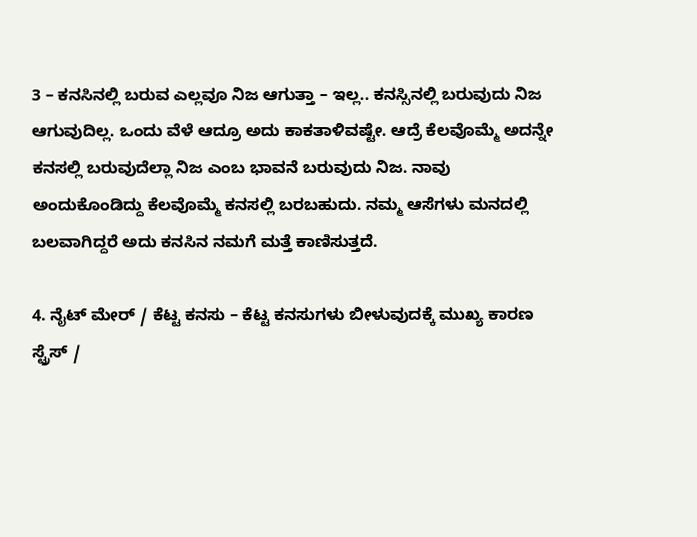3 – ಕನಸಿನಲ್ಲಿ ಬರುವ ಎಲ್ಲವೂ ನಿಜ ಆಗುತ್ತಾ – ಇಲ್ಲ.. ಕನಸ್ಸಿನಲ್ಲಿ ಬರುವುದು ನಿಜ ಆಗುವುದಿಲ್ಲ. ಒಂದು ವೆಳೆ ಆದ್ರೂ ಅದು ಕಾಕತಾಳಿವಷ್ಟೇ. ಆದ್ರೆ ಕೆಲವೊಮ್ಮೆ ಅದನ್ನೇ ಕನಸಲ್ಲಿ ಬರುವುದೆಲ್ಲಾ ನಿಜ ಎಂಬ ಭಾವನೆ ಬರುವುದು ನಿಜ. ನಾವು ಅಂದುಕೊಂಡಿದ್ದು ಕೆಲವೊಮ್ಮೆ ಕನಸಲ್ಲಿ ಬರಬಹುದು. ನಮ್ಮ ಆಸೆಗಳು ಮನದಲ್ಲಿ ಬಲವಾಗಿದ್ದರೆ ಅದು ಕನಸಿನ ನಮಗೆ ಮತ್ತೆ ಕಾಣಿಸುತ್ತದೆ.

4. ನೈಟ್ ಮೇರ್ / ಕೆಟ್ಟ ಕನಸು – ಕೆಟ್ಟ ಕನಸುಗಳು ಬೀಳುವುದಕ್ಕೆ ಮುಖ್ಯ ಕಾರಣ ಸ್ಟ್ರೆಸ್ /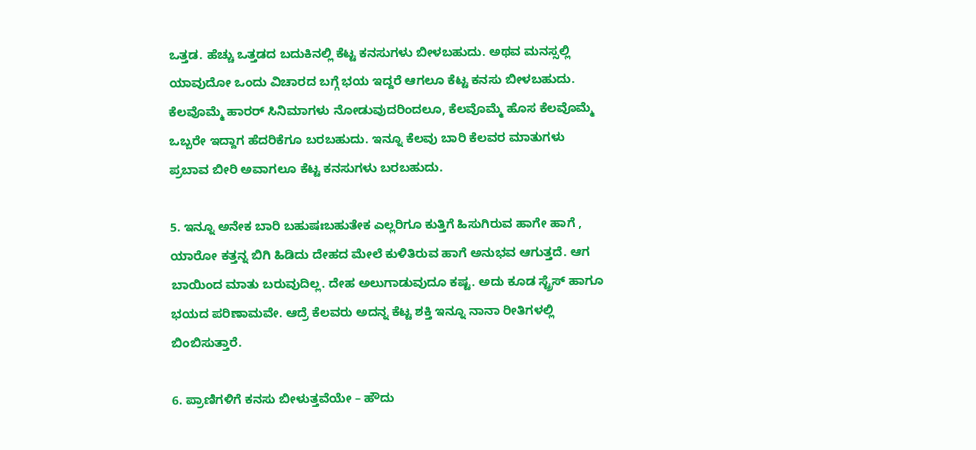ಒತ್ತಡ. ಹೆಚ್ಚು ಒತ್ತಡದ ಬದುಕಿನಲ್ಲಿ ಕೆಟ್ಟ ಕನಸುಗಳು ಬೀಳಬಹುದು. ಅಥವ ಮನಸ್ಸಲ್ಲಿ ಯಾವುದೋ ಒಂದು ವಿಚಾರದ ಬಗ್ಗೆ ಭಯ ಇದ್ದರೆ ಆಗಲೂ ಕೆಟ್ಟ ಕನಸು ಬೀಳಬಹುದು. ಕೆಲವೊಮ್ಮೆ ಹಾರರ್ ಸಿನಿಮಾಗಳು ನೋಡುವುದರಿಂದಲೂ, ಕೆಲವೊಮ್ಮೆ ಹೊಸ ಕೆಲವೊಮ್ಮೆ ಒಬ್ಬರೇ ಇದ್ದಾಗ ಹೆದರಿಕೆಗೂ ಬರಬಹುದು. ಇನ್ನೂ ಕೆಲವು ಬಾರಿ ಕೆಲವರ ಮಾತುಗಳು ಪ್ರಬಾವ ಬೀರಿ ಅವಾಗಲೂ ಕೆಟ್ಟ ಕನಸುಗಳು ಬರಬಹುದು.

5. ಇನ್ನೂ ಅನೇಕ ಬಾರಿ ಬಹುಷಃಬಹುತೇಕ ಎಲ್ಲರಿಗೂ ಕುತ್ತಿಗೆ ಹಿಸುಗಿರುವ ಹಾಗೇ ಹಾಗೆ , ಯಾರೋ ಕತ್ತನ್ನ ಬಿಗಿ ಹಿಡಿದು ದೇಹದ ಮೇಲೆ ಕುಳಿತಿರುವ ಹಾಗೆ ಅನುಭವ ಆಗುತ್ತದೆ. ಆಗ ಬಾಯಿಂದ ಮಾತು ಬರುವುದಿಲ್ಲ. ದೇಹ ಅಲುಗಾಡುವುದೂ ಕಷ್ಟ. ಅದು ಕೂಡ ಸ್ಟ್ರೆಸ್ ಹಾಗೂ ಭಯದ ಪರಿಣಾಮವೇ. ಆದ್ರೆ ಕೆಲವರು ಅದನ್ನ ಕೆಟ್ಟ ಶಕ್ತಿ ಇನ್ನೂ ನಾನಾ ರೀತಿಗಳಲ್ಲಿ ಬಿಂಬಿಸುತ್ತಾರೆ.

6. ಪ್ರಾಣಿಗಳಿಗೆ ಕನಸು ಬೀಳುತ್ತವೆಯೇ – ಹೌದು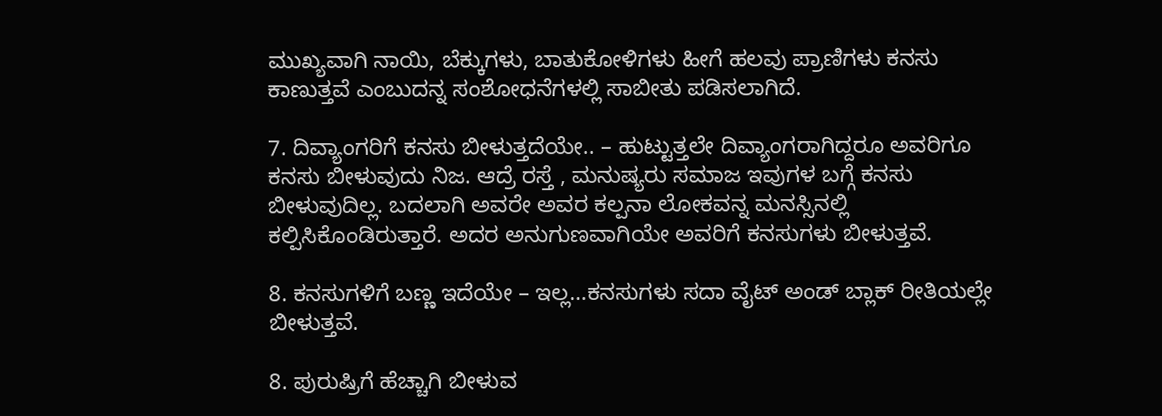ಮುಖ್ಯವಾಗಿ ನಾಯಿ, ಬೆಕ್ಕುಗಳು, ಬಾತುಕೋಳಿಗಳು ಹೀಗೆ ಹಲವು ಪ್ರಾಣಿಗಳು ಕನಸು ಕಾಣುತ್ತವೆ ಎಂಬುದನ್ನ ಸಂಶೋಧನೆಗಳಲ್ಲಿ ಸಾಬೀತು ಪಡಿಸಲಾಗಿದೆ.

7. ದಿವ್ಯಾಂಗರಿಗೆ ಕನಸು ಬೀಳುತ್ತದೆಯೇ.. – ಹುಟ್ಟುತ್ತಲೇ ದಿವ್ಯಾಂಗರಾಗಿದ್ದರೂ ಅವರಿಗೂ ಕನಸು ಬೀಳುವುದು ನಿಜ. ಆದ್ರೆ ರಸ್ತೆ , ಮನುಷ್ಯರು ಸಮಾಜ ಇವುಗಳ ಬಗ್ಗೆ ಕನಸು ಬೀಳುವುದಿಲ್ಲ. ಬದಲಾಗಿ ಅವರೇ ಅವರ ಕಲ್ಪನಾ ಲೋಕವನ್ನ ಮನಸ್ಸಿನಲ್ಲಿ ಕಲ್ಪಿಸಿಕೊಂಡಿರುತ್ತಾರೆ. ಅದರ ಅನುಗುಣವಾಗಿಯೇ ಅವರಿಗೆ ಕನಸುಗಳು ಬೀಳುತ್ತವೆ.

8. ಕನಸುಗಳಿಗೆ ಬಣ್ಣ ಇದೆಯೇ – ಇಲ್ಲ…ಕನಸುಗಳು ಸದಾ ವೈಟ್ ಅಂಡ್ ಬ್ಲಾಕ್ ರೀತಿಯಲ್ಲೇ ಬೀಳುತ್ತವೆ.

8. ಪುರುಷ್ರಿಗೆ ಹೆಚ್ಚಾಗಿ ಬೀಳುವ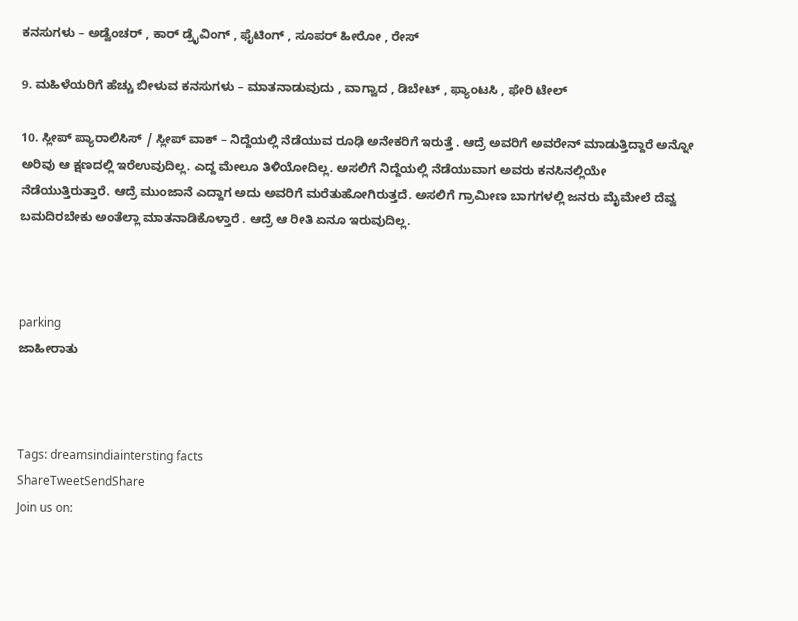ಕನಸುಗಳು – ಅಡ್ವೆಂಚರ್ , ಕಾರ್ ಡ್ರೈವಿಂಗ್ , ಫೈಟಿಂಗ್ , ಸೂಪರ್ ಹೀರೋ , ರೇಸ್

9. ಮಹಿಳೆಯರಿಗೆ ಹೆಚ್ಚು ಬೀಳುವ ಕನಸುಗಳು – ಮಾತನಾಡುವುದು , ವಾಗ್ವಾದ , ಡಿಬೇಟ್ , ಫ್ಯಾಂಟಸಿ , ಫೇರಿ ಟೇಲ್

10. ಸ್ಲೀಪ್ ಪ್ಯಾರಾಲಿಸಿಸ್ / ಸ್ಲೀಪ್ ವಾಕ್ – ನಿದ್ದೆಯಲ್ಲಿ ನೆಡೆಯುವ ರೂಢಿ ಅನೇಕರಿಗೆ ಇರುತ್ತೆ . ಆದ್ರೆ ಅವರಿಗೆ ಅವರೇನ್ ಮಾಡುತ್ತಿದ್ದಾರೆ ಅನ್ನೋ ಅರಿವು ಆ ಕ್ಷಣದಲ್ಲಿ ಇರೆಉವುದಿಲ್ಲ. ಎದ್ದ ಮೇಲೂ ತಿಳಿಯೋದಿಲ್ಲ. ಅಸಲಿಗೆ ನಿದ್ದೆಯಲ್ಲಿ ನೆಡೆಯುವಾಗ ಅವರು ಕನಸಿನಲ್ಲಿಯೇ ನೆಡೆಯುತ್ತಿರುತ್ತಾರೆ. ಆದ್ರೆ ಮುಂಜಾನೆ ಎದ್ದಾಗ ಅದು ಅವರಿಗೆ ಮರೆತುಹೋಗಿರುತ್ತದೆ. ಅಸಲಿಗೆ ಗ್ರಾಮೀಣ ಬಾಗಗಳಲ್ಲಿ ಜನರು ಮೈಮೇಲೆ ದೆವ್ವ ಬಮದಿರಬೇಕು ಅಂತೆಲ್ಲಾ ಮಾತನಾಡಿಕೊಳ್ತಾರೆ . ಆದ್ರೆ ಆ ರೀತಿ ಏನೂ ಇರುವುದಿಲ್ಲ.



parking
ಜಾಹೀರಾತು



Tags: dreamsindiaintersting facts
ShareTweetSendShare
Join us on: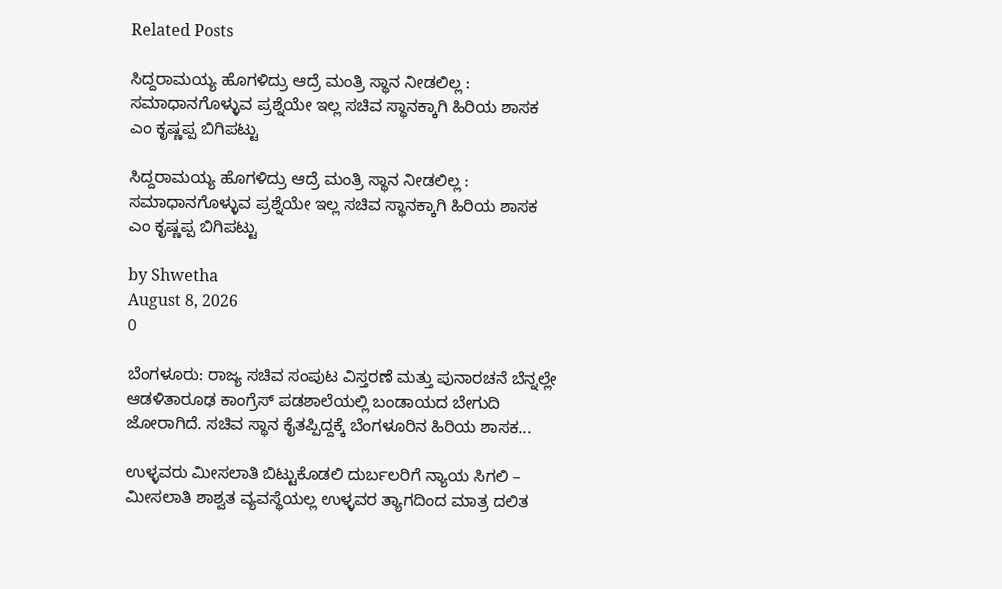Related Posts

ಸಿದ್ದರಾಮಯ್ಯ ಹೊಗಳಿದ್ರು ಆದ್ರೆ ಮಂತ್ರಿ ಸ್ಥಾನ ನೀಡಲಿಲ್ಲ : ಸಮಾಧಾನಗೊಳ್ಳುವ ಪ್ರಶ್ನೆಯೇ ಇಲ್ಲ ಸಚಿವ ಸ್ಥಾನಕ್ಕಾಗಿ ಹಿರಿಯ ಶಾಸಕ ಎಂ ಕೃಷ್ಣಪ್ಪ ಬಿಗಿಪಟ್ಟು

ಸಿದ್ದರಾಮಯ್ಯ ಹೊಗಳಿದ್ರು ಆದ್ರೆ ಮಂತ್ರಿ ಸ್ಥಾನ ನೀಡಲಿಲ್ಲ : ಸಮಾಧಾನಗೊಳ್ಳುವ ಪ್ರಶ್ನೆಯೇ ಇಲ್ಲ ಸಚಿವ ಸ್ಥಾನಕ್ಕಾಗಿ ಹಿರಿಯ ಶಾಸಕ ಎಂ ಕೃಷ್ಣಪ್ಪ ಬಿಗಿಪಟ್ಟು

by Shwetha
August 8, 2026
0

ಬೆಂಗಳೂರು: ರಾಜ್ಯ ಸಚಿವ ಸಂಪುಟ ವಿಸ್ತರಣೆ ಮತ್ತು ಪುನಾರಚನೆ ಬೆನ್ನಲ್ಲೇ ಆಡಳಿತಾರೂಢ ಕಾಂಗ್ರೆಸ್ ಪಡಶಾಲೆಯಲ್ಲಿ ಬಂಡಾಯದ ಬೇಗುದಿ ಜೋರಾಗಿದೆ. ಸಚಿವ ಸ್ಥಾನ ಕೈತಪ್ಪಿದ್ದಕ್ಕೆ ಬೆಂಗಳೂರಿನ ಹಿರಿಯ ಶಾಸಕ...

ಉಳ್ಳವರು ಮೀಸಲಾತಿ ಬಿಟ್ಟುಕೊಡಲಿ ದುರ್ಬಲರಿಗೆ ನ್ಯಾಯ ಸಿಗಲಿ – ಮೀಸಲಾತಿ ಶಾಶ್ವತ ವ್ಯವಸ್ಥೆಯಲ್ಲ ಉಳ್ಳವರ ತ್ಯಾಗದಿಂದ ಮಾತ್ರ ದಲಿತ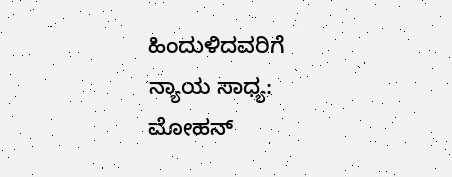ಹಿಂದುಳಿದವರಿಗೆ ನ್ಯಾಯ ಸಾಧ್ಯ: ಮೋಹನ್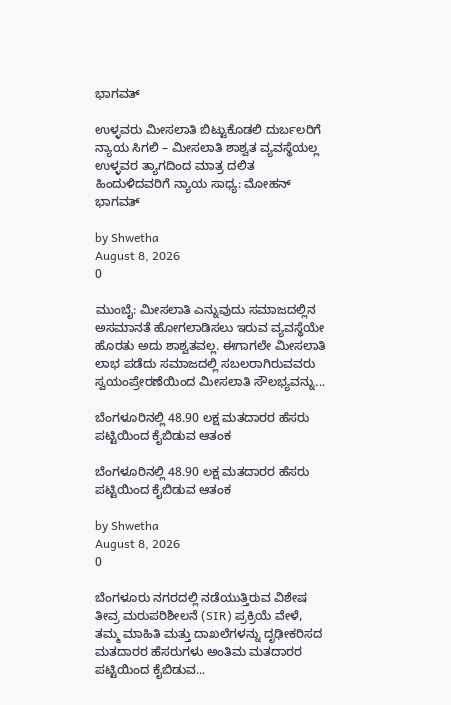ಭಾಗವತ್

ಉಳ್ಳವರು ಮೀಸಲಾತಿ ಬಿಟ್ಟುಕೊಡಲಿ ದುರ್ಬಲರಿಗೆ ನ್ಯಾಯ ಸಿಗಲಿ – ಮೀಸಲಾತಿ ಶಾಶ್ವತ ವ್ಯವಸ್ಥೆಯಲ್ಲ ಉಳ್ಳವರ ತ್ಯಾಗದಿಂದ ಮಾತ್ರ ದಲಿತ ಹಿಂದುಳಿದವರಿಗೆ ನ್ಯಾಯ ಸಾಧ್ಯ: ಮೋಹನ್ ಭಾಗವತ್

by Shwetha
August 8, 2026
0

ಮುಂಬೈ: ಮೀಸಲಾತಿ ಎನ್ನುವುದು ಸಮಾಜದಲ್ಲಿನ ಅಸಮಾನತೆ ಹೋಗಲಾಡಿಸಲು ಇರುವ ವ್ಯವಸ್ಥೆಯೇ ಹೊರತು ಅದು ಶಾಶ್ವತವಲ್ಲ. ಈಗಾಗಲೇ ಮೀಸಲಾತಿ ಲಾಭ ಪಡೆದು ಸಮಾಜದಲ್ಲಿ ಸಬಲರಾಗಿರುವವರು ಸ್ವಯಂಪ್ರೇರಣೆಯಿಂದ ಮೀಸಲಾತಿ ಸೌಲಭ್ಯವನ್ನು...

ಬೆಂಗಳೂರಿನಲ್ಲಿ 48.90 ಲಕ್ಷ ಮತದಾರರ ಹೆಸರು ಪಟ್ಟಿಯಿಂದ ಕೈಬಿಡುವ ಆತಂಕ

ಬೆಂಗಳೂರಿನಲ್ಲಿ 48.90 ಲಕ್ಷ ಮತದಾರರ ಹೆಸರು ಪಟ್ಟಿಯಿಂದ ಕೈಬಿಡುವ ಆತಂಕ

by Shwetha
August 8, 2026
0

ಬೆಂಗಳೂರು ನಗರದಲ್ಲಿ ನಡೆಯುತ್ತಿರುವ ವಿಶೇಷ ತೀವ್ರ ಮರುಪರಿಶೀಲನೆ (SIR) ಪ್ರಕ್ರಿಯೆ ವೇಳೆ, ತಮ್ಮ ಮಾಹಿತಿ ಮತ್ತು ದಾಖಲೆಗಳನ್ನು ದೃಢೀಕರಿಸದ ಮತದಾರರ ಹೆಸರುಗಳು ಅಂತಿಮ ಮತದಾರರ ಪಟ್ಟಿಯಿಂದ ಕೈಬಿಡುವ...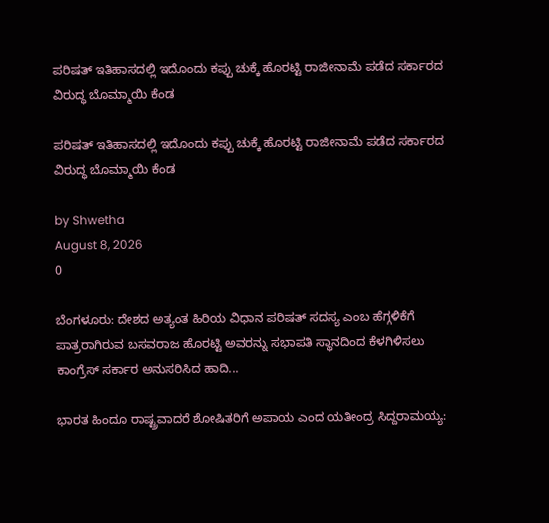ಪರಿಷತ್ ಇತಿಹಾಸದಲ್ಲಿ ಇದೊಂದು ಕಪ್ಪು ಚುಕ್ಕೆ ಹೊರಟ್ಟಿ ರಾಜೀನಾಮೆ ಪಡೆದ ಸರ್ಕಾರದ ವಿರುದ್ಧ ಬೊಮ್ಮಾಯಿ ಕೆಂಡ

ಪರಿಷತ್ ಇತಿಹಾಸದಲ್ಲಿ ಇದೊಂದು ಕಪ್ಪು ಚುಕ್ಕೆ ಹೊರಟ್ಟಿ ರಾಜೀನಾಮೆ ಪಡೆದ ಸರ್ಕಾರದ ವಿರುದ್ಧ ಬೊಮ್ಮಾಯಿ ಕೆಂಡ

by Shwetha
August 8, 2026
0

ಬೆಂಗಳೂರು: ದೇಶದ ಅತ್ಯಂತ ಹಿರಿಯ ವಿಧಾನ ಪರಿಷತ್ ಸದಸ್ಯ ಎಂಬ ಹೆಗ್ಗಳಿಕೆಗೆ ಪಾತ್ರರಾಗಿರುವ ಬಸವರಾಜ ಹೊರಟ್ಟಿ ಅವರನ್ನು ಸಭಾಪತಿ ಸ್ಥಾನದಿಂದ ಕೆಳಗಿಳಿಸಲು ಕಾಂಗ್ರೆಸ್ ಸರ್ಕಾರ ಅನುಸರಿಸಿದ ಹಾದಿ...

ಭಾರತ ಹಿಂದೂ ರಾಷ್ಟ್ರವಾದರೆ ಶೋಷಿತರಿಗೆ ಅಪಾಯ ಎಂದ ಯತೀಂದ್ರ ಸಿದ್ದರಾಮಯ್ಯ: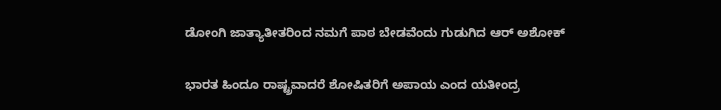ಡೋಂಗಿ ಜಾತ್ಯಾತೀತರಿಂದ ನಮಗೆ ಪಾಠ ಬೇಡವೆಂದು ಗುಡುಗಿದ ಆರ್ ಅಶೋಕ್

ಭಾರತ ಹಿಂದೂ ರಾಷ್ಟ್ರವಾದರೆ ಶೋಷಿತರಿಗೆ ಅಪಾಯ ಎಂದ ಯತೀಂದ್ರ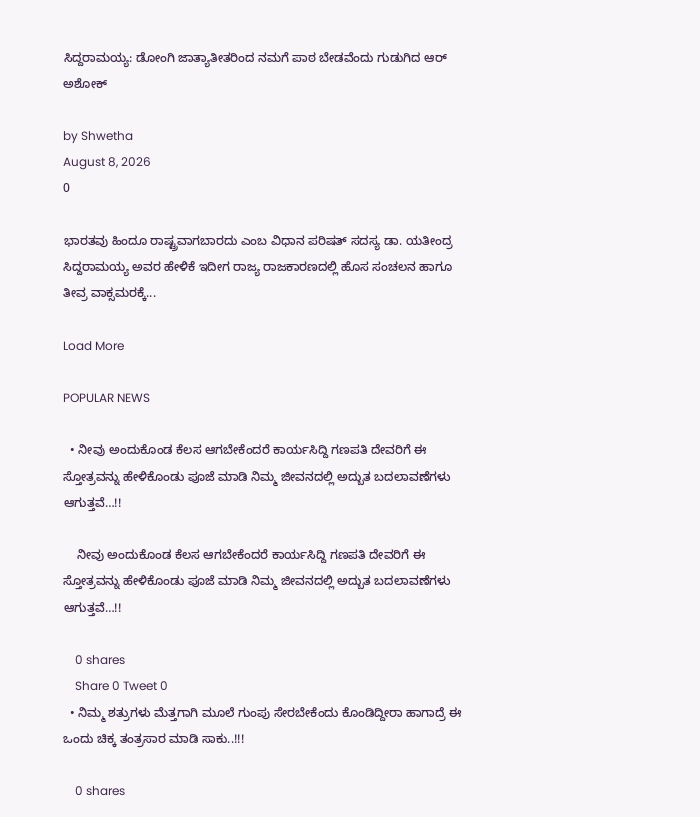ಸಿದ್ದರಾಮಯ್ಯ: ಡೋಂಗಿ ಜಾತ್ಯಾತೀತರಿಂದ ನಮಗೆ ಪಾಠ ಬೇಡವೆಂದು ಗುಡುಗಿದ ಆರ್ ಅಶೋಕ್

by Shwetha
August 8, 2026
0

ಭಾರತವು ಹಿಂದೂ ರಾಷ್ಟ್ರವಾಗಬಾರದು ಎಂಬ ವಿಧಾನ ಪರಿಷತ್ ಸದಸ್ಯ ಡಾ. ಯತೀಂದ್ರ ಸಿದ್ದರಾಮಯ್ಯ ಅವರ ಹೇಳಿಕೆ ಇದೀಗ ರಾಜ್ಯ ರಾಜಕಾರಣದಲ್ಲಿ ಹೊಸ ಸಂಚಲನ ಹಾಗೂ ತೀವ್ರ ವಾಕ್ಸಮರಕ್ಕೆ...

Load More

POPULAR NEWS

  • ನೀವು ಅಂದುಕೊಂಡ ಕೆಲಸ ಆಗಬೇಕೆಂದರೆ ಕಾರ್ಯಸಿದ್ದಿ ಗಣಪತಿ ದೇವರಿಗೆ ಈ ಸ್ತೋತ್ರವನ್ನು ಹೇಳಿಕೊಂಡು ಪೂಜೆ ಮಾಡಿ ನಿಮ್ಮ ಜೀವನದಲ್ಲಿ ಅದ್ಬುತ ಬದಲಾವಣೆಗಳು ಆಗುತ್ತವೆ…!!

    ನೀವು ಅಂದುಕೊಂಡ ಕೆಲಸ ಆಗಬೇಕೆಂದರೆ ಕಾರ್ಯಸಿದ್ದಿ ಗಣಪತಿ ದೇವರಿಗೆ ಈ ಸ್ತೋತ್ರವನ್ನು ಹೇಳಿಕೊಂಡು ಪೂಜೆ ಮಾಡಿ ನಿಮ್ಮ ಜೀವನದಲ್ಲಿ ಅದ್ಬುತ ಬದಲಾವಣೆಗಳು ಆಗುತ್ತವೆ…!!

    0 shares
    Share 0 Tweet 0
  • ನಿಮ್ಮ ಶತ್ರುಗಳು ಮೆತ್ತಗಾಗಿ ಮೂಲೆ ಗುಂಪು ಸೇರಬೇಕೆಂದು ಕೊಂಡಿದ್ದೀರಾ ಹಾಗಾದ್ರೆ ಈ ಒಂದು ಚಿಕ್ಕ ತಂತ್ರಸಾರ ಮಾಡಿ ಸಾಕು..!!!

    0 shares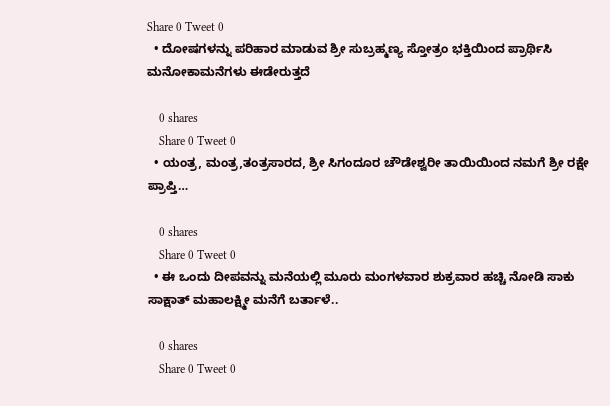Share 0 Tweet 0
  • ದೋಷಗಳನ್ನು ಪರಿಹಾರ ಮಾಡುವ ಶ್ರೀ ಸುಬ್ರಹ್ಮಣ್ಯ ಸ್ತೋತ್ರಂ ಭಕ್ತಿಯಿಂದ ಪ್ರಾರ್ಥಿಸಿ ಮನೋಕಾಮನೆಗಳು ಈಡೇರುತ್ತದೆ

    0 shares
    Share 0 Tweet 0
  • ಯಂತ್ರ, ಮಂತ್ರ,ತಂತ್ರಸಾರದ, ಶ್ರೀ ಸಿಗಂದೂರ ಚೌಡೇಶ್ವರೀ ತಾಯಿಯಿಂದ ನಮಗೆ ಶ್ರೀ ರಕ್ಷೇ ಪ್ರಾಪ್ತಿ…

    0 shares
    Share 0 Tweet 0
  • ಈ ಒಂದು ದೀಪವನ್ನು ಮನೆಯಲ್ಲಿ ಮೂರು ಮಂಗಳವಾರ ಶುಕ್ರವಾರ ಹಚ್ಚಿ ನೋಡಿ ಸಾಕು ಸಾಕ್ಷಾತ್ ಮಹಾಲಕ್ಷ್ಮೀ ಮನೆಗೆ ಬರ್ತಾಳೆ..

    0 shares
    Share 0 Tweet 0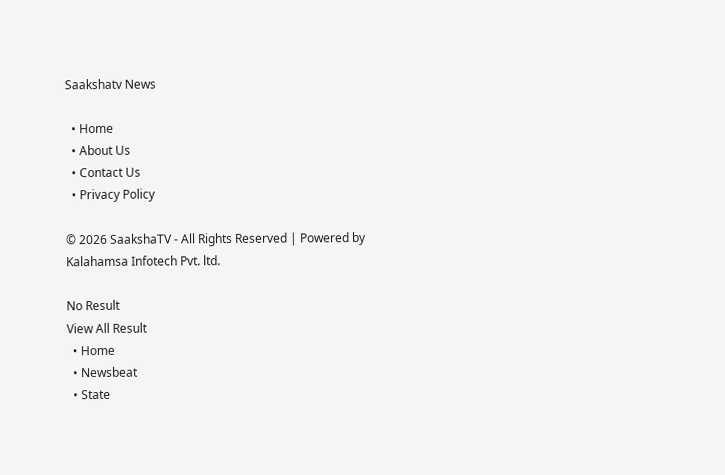Saakshatv News

  • Home
  • About Us
  • Contact Us
  • Privacy Policy

© 2026 SaakshaTV - All Rights Reserved | Powered by Kalahamsa Infotech Pvt. ltd.

No Result
View All Result
  • Home
  • Newsbeat
  • State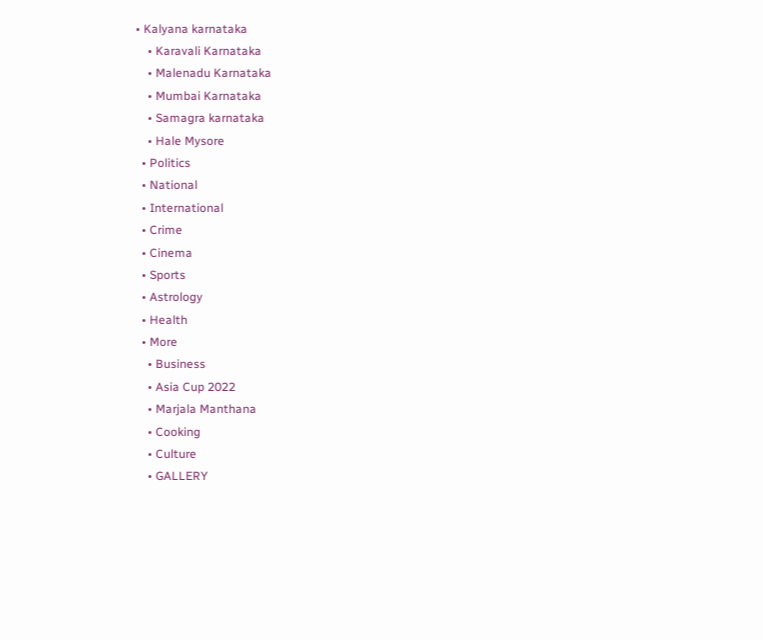• Kalyana karnataka
    • Karavali Karnataka
    • Malenadu Karnataka
    • Mumbai Karnataka
    • Samagra karnataka
    • Hale Mysore
  • Politics
  • National
  • International
  • Crime
  • Cinema
  • Sports
  • Astrology
  • Health
  • More
    • Business
    • Asia Cup 2022
    • Marjala Manthana
    • Cooking
    • Culture
    • GALLERY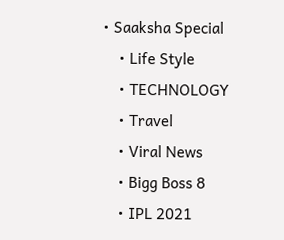• Saaksha Special
    • Life Style
    • TECHNOLOGY
    • Travel
    • Viral News
    • Bigg Boss 8
    • IPL 2021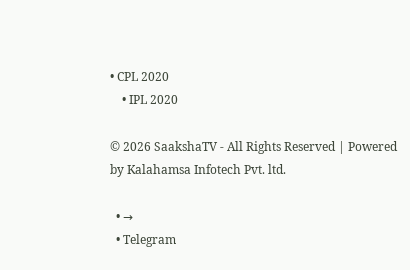• CPL 2020
    • IPL 2020

© 2026 SaakshaTV - All Rights Reserved | Powered by Kalahamsa Infotech Pvt. ltd.

  • →
  • Telegram